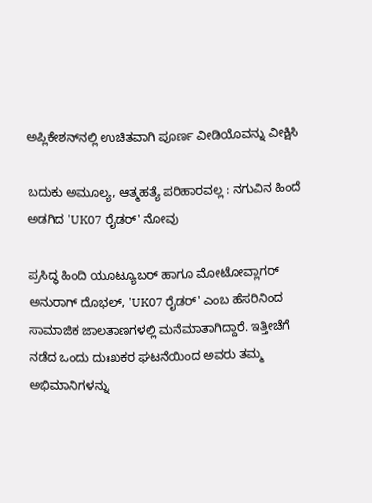ಅಪ್ಲಿಕೇಶನ್‌ನಲ್ಲಿ ಉಚಿತವಾಗಿ ಪೂರ್ಣ ವೀಡಿಯೊವನ್ನು ವೀಕ್ಷಿಸಿ

ಬದುಕು ಅಮೂಲ್ಯ, ಆತ್ಮಹತ್ಯೆ ಪರಿಹಾರವಲ್ಲ : ನಗುವಿನ ಹಿಂದೆ ಅಡಗಿದ 'UK07 ರೈಡರ್' ನೋವು

ಪ್ರಸಿದ್ಧ ಹಿಂದಿ ಯೂಟ್ಯೂಬರ್ ಹಾಗೂ ಮೋಟೋವ್ಲಾಗರ್ ಅನುರಾಗ್ ದೊಭಲ್, 'UK07 ರೈಡರ್' ಎಂಬ ಹೆಸರಿನಿಂದ ಸಾಮಾಜಿಕ ಜಾಲತಾಣಗಳಲ್ಲಿ ಮನೆಮಾತಾಗಿದ್ದಾರೆ. ಇತ್ತೀಚೆಗೆ ನಡೆದ ಒಂದು ದುಃಖಕರ ಘಟನೆಯಿಂದ ಅವರು ತಮ್ಮ ಅಭಿಮಾನಿಗಳನ್ನು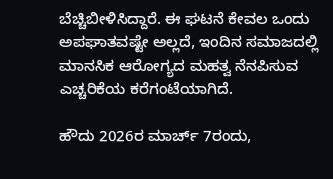ಬೆಚ್ಚಿಬೀಳಿಸಿದ್ದಾರೆ. ಈ ಘಟನೆ ಕೇವಲ ಒಂದು ಅಪಘಾತವಷ್ಟೇ ಅಲ್ಲದೆ, ಇಂದಿನ ಸಮಾಜದಲ್ಲಿ ಮಾನಸಿಕ ಆರೋಗ್ಯದ ಮಹತ್ವ ನೆನಪಿಸುವ ಎಚ್ಚರಿಕೆಯ ಕರೆಗಂಟೆಯಾಗಿದೆ.

ಹೌದು 2026ರ ಮಾರ್ಚ್ 7ರಂದು,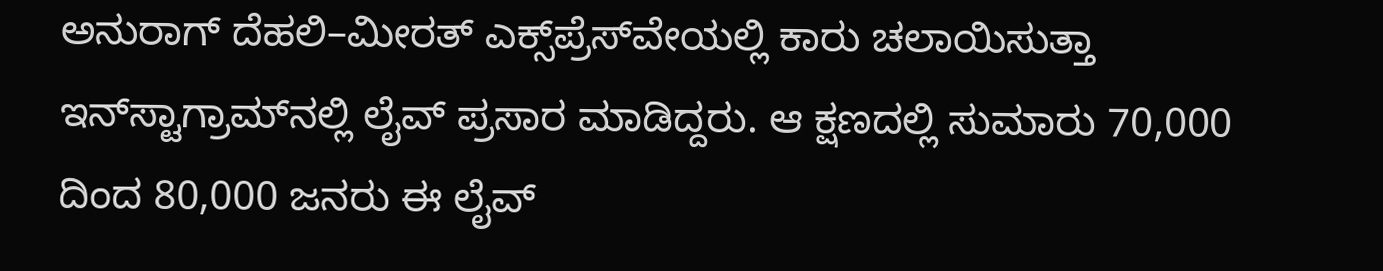ಅನುರಾಗ್ ದೆಹಲಿ–ಮೀರತ್ ಎಕ್ಸ್‌ಪ್ರೆಸ್‌ವೇಯಲ್ಲಿ ಕಾರು ಚಲಾಯಿಸುತ್ತಾ ಇನ್‌ಸ್ಟಾಗ್ರಾಮ್‌ನಲ್ಲಿ ಲೈವ್ ಪ್ರಸಾರ ಮಾಡಿದ್ದರು. ಆ ಕ್ಷಣದಲ್ಲಿ ಸುಮಾರು 70,000 ದಿಂದ 80,000 ಜನರು ಈ ಲೈವ್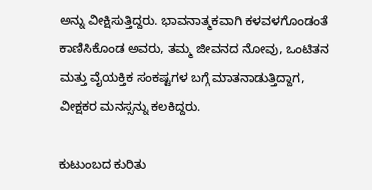ಅನ್ನು ವೀಕ್ಷಿಸುತ್ತಿದ್ದರು. ಭಾವನಾತ್ಮಕವಾಗಿ ಕಳವಳಗೊಂಡಂತೆ ಕಾಣಿಸಿಕೊಂಡ ಅವರು, ತಮ್ಮ ಜೀವನದ ನೋವು, ಒಂಟಿತನ ಮತ್ತು ವೈಯಕ್ತಿಕ ಸಂಕಷ್ಟಗಳ ಬಗ್ಗೆ ಮಾತನಾಡುತ್ತಿದ್ದಾಗ, ವೀಕ್ಷಕರ ಮನಸ್ಸನ್ನು ಕಲಕಿದ್ದರು.

ಕುಟುಂಬದ ಕುರಿತು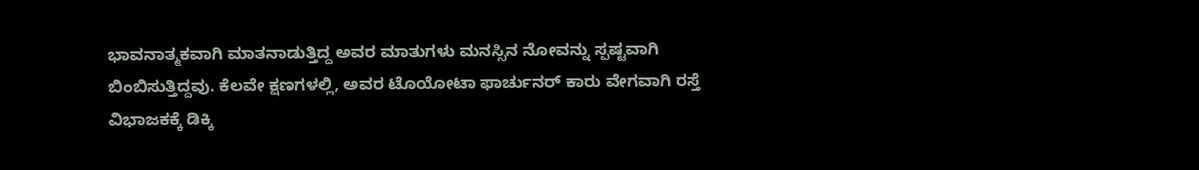ಭಾವನಾತ್ಮಕವಾಗಿ ಮಾತನಾಡುತ್ತಿದ್ದ ಅವರ ಮಾತುಗಳು ಮನಸ್ಸಿನ ನೋವನ್ನು ಸ್ಪಷ್ಟವಾಗಿ ಬಿಂಬಿಸುತ್ತಿದ್ದವು. ಕೆಲವೇ ಕ್ಷಣಗಳಲ್ಲಿ, ಅವರ ಟೊಯೋಟಾ ಫಾರ್ಚುನರ್ ಕಾರು ವೇಗವಾಗಿ ರಸ್ತೆ ವಿಭಾಜಕಕ್ಕೆ ಡಿಕ್ಕಿ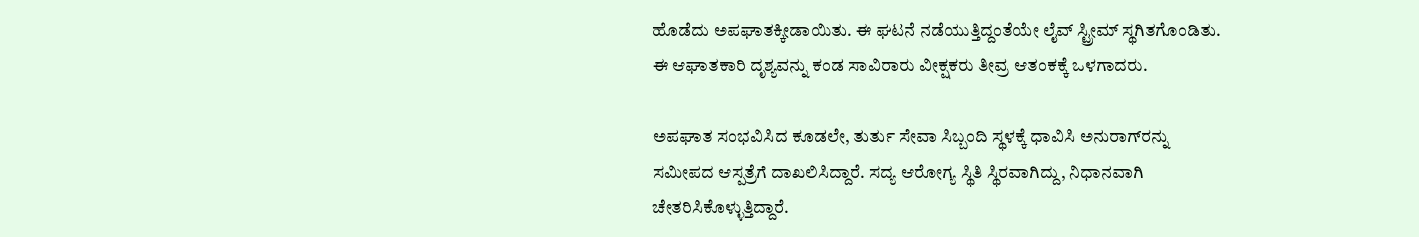ಹೊಡೆದು ಅಪಘಾತಕ್ಕೀಡಾಯಿತು. ಈ ಘಟನೆ ನಡೆಯುತ್ತಿದ್ದಂತೆಯೇ ಲೈವ್ ಸ್ಟ್ರೀಮ್ ಸ್ಥಗಿತಗೊಂಡಿತು. ಈ ಆಘಾತಕಾರಿ ದೃಶ್ಯವನ್ನು ಕಂಡ ಸಾವಿರಾರು ವೀಕ್ಷಕರು ತೀವ್ರ ಆತಂಕಕ್ಕೆ ಒಳಗಾದರು.

ಅಪಘಾತ ಸಂಭವಿಸಿದ ಕೂಡಲೇ, ತುರ್ತು ಸೇವಾ ಸಿಬ್ಬಂದಿ ಸ್ಥಳಕ್ಕೆ ಧಾವಿಸಿ ಅನುರಾಗ್‌ರನ್ನು ಸಮೀಪದ ಆಸ್ಪತ್ರೆಗೆ ದಾಖಲಿಸಿದ್ದಾರೆ. ಸದ್ಯ ಆರೋಗ್ಯ ಸ್ಥಿತಿ ಸ್ಥಿರವಾಗಿದ್ದು, ನಿಧಾನವಾಗಿ ಚೇತರಿಸಿಕೊಳ್ಳುತ್ತಿದ್ದಾರೆ.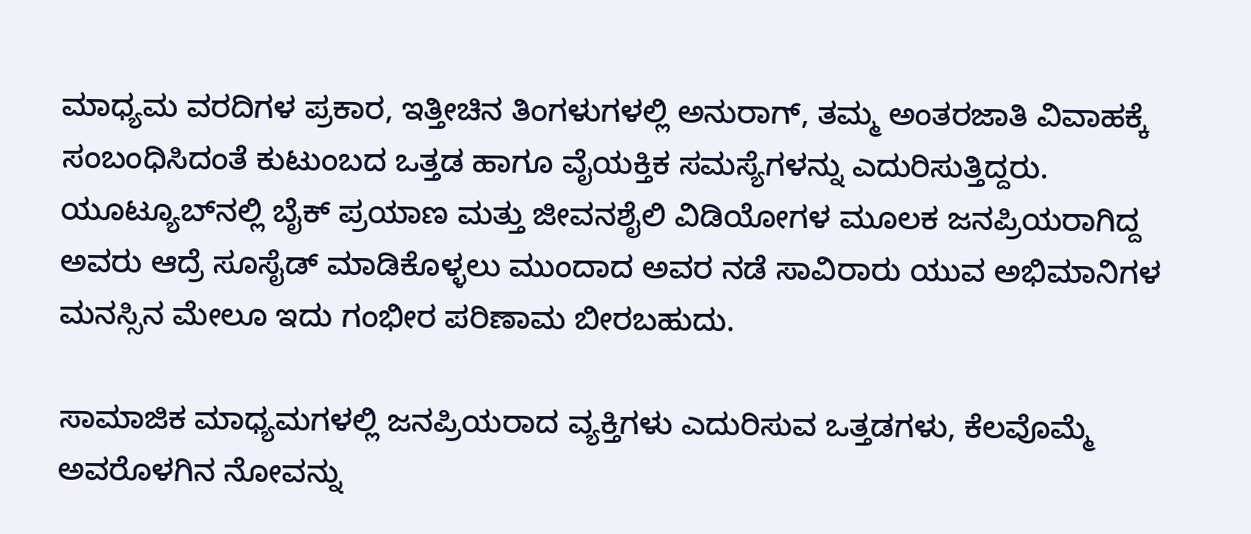ಮಾಧ್ಯಮ ವರದಿಗಳ ಪ್ರಕಾರ, ಇತ್ತೀಚಿನ ತಿಂಗಳುಗಳಲ್ಲಿ ಅನುರಾಗ್, ತಮ್ಮ ಅಂತರಜಾತಿ ವಿವಾಹಕ್ಕೆ ಸಂಬಂಧಿಸಿದಂತೆ ಕುಟುಂಬದ ಒತ್ತಡ ಹಾಗೂ ವೈಯಕ್ತಿಕ ಸಮಸ್ಯೆಗಳನ್ನು ಎದುರಿಸುತ್ತಿದ್ದರು. ಯೂಟ್ಯೂಬ್‌ನಲ್ಲಿ ಬೈಕ್ ಪ್ರಯಾಣ ಮತ್ತು ಜೀವನಶೈಲಿ ವಿಡಿಯೋಗಳ ಮೂಲಕ ಜನಪ್ರಿಯರಾಗಿದ್ದ ಅವರು ಆದ್ರೆ ಸೂಸೈಡ್ ಮಾಡಿಕೊಳ್ಳಲು ಮುಂದಾದ ಅವರ ನಡೆ ಸಾವಿರಾರು ಯುವ ಅಭಿಮಾನಿಗಳ ಮನಸ್ಸಿನ ಮೇಲೂ ಇದು ಗಂಭೀರ ಪರಿಣಾಮ ಬೀರಬಹುದು.

ಸಾಮಾಜಿಕ ಮಾಧ್ಯಮಗಳಲ್ಲಿ ಜನಪ್ರಿಯರಾದ ವ್ಯಕ್ತಿಗಳು ಎದುರಿಸುವ ಒತ್ತಡಗಳು, ಕೆಲವೊಮ್ಮೆ ಅವರೊಳಗಿನ ನೋವನ್ನು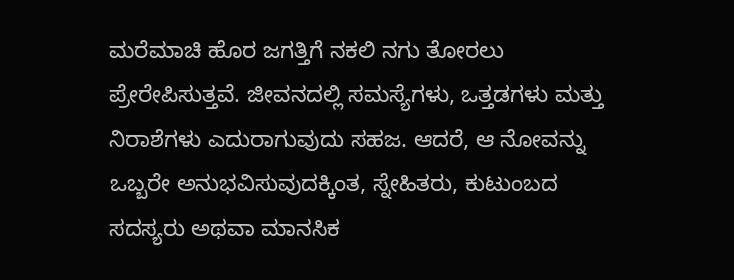ಮರೆಮಾಚಿ ಹೊರ ಜಗತ್ತಿಗೆ ನಕಲಿ ನಗು ತೋರಲು ಪ್ರೇರೇಪಿಸುತ್ತವೆ. ಜೀವನದಲ್ಲಿ ಸಮಸ್ಯೆಗಳು, ಒತ್ತಡಗಳು ಮತ್ತು ನಿರಾಶೆಗಳು ಎದುರಾಗುವುದು ಸಹಜ. ಆದರೆ, ಆ ನೋವನ್ನು ಒಬ್ಬರೇ ಅನುಭವಿಸುವುದಕ್ಕಿಂತ, ಸ್ನೇಹಿತರು, ಕುಟುಂಬದ ಸದಸ್ಯರು ಅಥವಾ ಮಾನಸಿಕ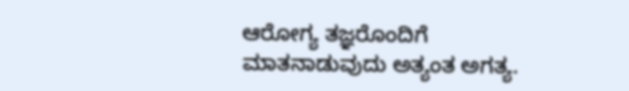ಆರೋಗ್ಯ ತಜ್ಞರೊಂದಿಗೆ ಮಾತನಾಡುವುದು ಅತ್ಯಂತ ಅಗತ್ಯ.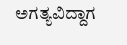ಅಗತ್ಯವಿದ್ದಾಗ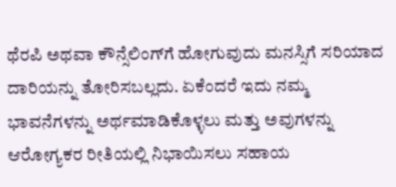ಥೆರಪಿ ಅಥವಾ ಕೌನ್ಸೆಲಿಂಗ್‌ಗೆ ಹೋಗುವುದು ಮನಸ್ಸಿಗೆ ಸರಿಯಾದ ದಾರಿಯನ್ನು ತೋರಿಸಬಲ್ಲದು. ಏಕೆಂದರೆ ಇದು ನಮ್ಮ ಭಾವನೆಗಳನ್ನು ಅರ್ಥಮಾಡಿಕೊಳ್ಳಲು ಮತ್ತು ಅವುಗಳನ್ನು ಆರೋಗ್ಯಕರ ರೀತಿಯಲ್ಲಿ ನಿಭಾಯಿಸಲು ಸಹಾಯ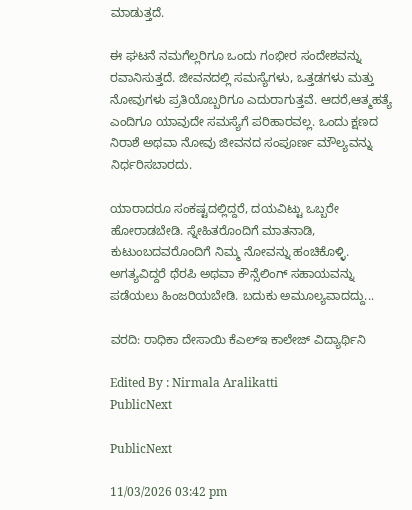ಮಾಡುತ್ತದೆ.

ಈ ಘಟನೆ ನಮಗೆಲ್ಲರಿಗೂ ಒಂದು ಗಂಭೀರ ಸಂದೇಶವನ್ನು ರವಾನಿಸುತ್ತದೆ. ಜೀವನದಲ್ಲಿ ಸಮಸ್ಯೆಗಳು, ಒತ್ತಡಗಳು ಮತ್ತು ನೋವುಗಳು ಪ್ರತಿಯೊಬ್ಬರಿಗೂ ಎದುರಾಗುತ್ತವೆ. ಆದರೆ,ಆತ್ಮಹತ್ಯೆ ಎಂದಿಗೂ ಯಾವುದೇ ಸಮಸ್ಯೆಗೆ ಪರಿಹಾರವಲ್ಲ. ಒಂದು ಕ್ಷಣದ ನಿರಾಶೆ ಅಥವಾ ನೋವು ಜೀವನದ ಸಂಪೂರ್ಣ ಮೌಲ್ಯವನ್ನು ನಿರ್ಧರಿಸಬಾರದು.

ಯಾರಾದರೂ ಸಂಕಷ್ಟದಲ್ಲಿದ್ದರೆ, ದಯವಿಟ್ಟು ಒಬ್ಬರೇ ಹೋರಾಡಬೇಡಿ. ಸ್ನೇಹಿತರೊಂದಿಗೆ ಮಾತನಾಡಿ, ಕುಟುಂಬದವರೊಂದಿಗೆ ನಿಮ್ಮ ನೋವನ್ನು ಹಂಚಿಕೊಳ್ಳಿ. ಅಗತ್ಯವಿದ್ದರೆ ಥೆರಪಿ ಅಥವಾ ಕೌನ್ಸೆಲಿಂಗ್ ಸಹಾಯವನ್ನು ಪಡೆಯಲು ಹಿಂಜರಿಯಬೇಡಿ. ಬದುಕು ಅಮೂಲ್ಯವಾದದ್ದು...

ವರದಿ: ರಾಧಿಕಾ ದೇಸಾಯಿ ಕೆಎಲ್‌ಇ ಕಾಲೇಜ್‌ ವಿದ್ಯಾರ್ಥಿನಿ

Edited By : Nirmala Aralikatti
PublicNext

PublicNext

11/03/2026 03:42 pm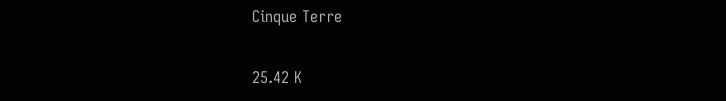Cinque Terre

25.42 K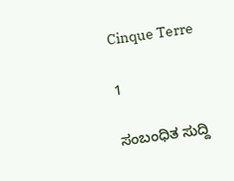Cinque Terre

1

ಸಂಬಂಧಿತ ಸುದ್ದಿ